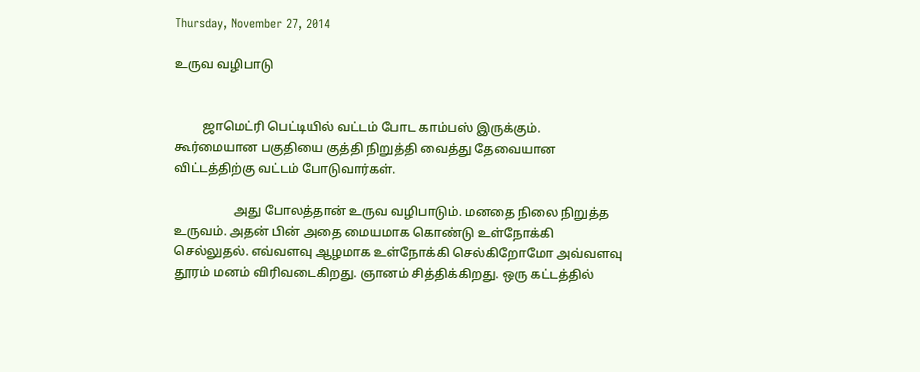Thursday, November 27, 2014

உருவ வழிபாடு


         ஜாமெட்ரி பெட்டியில் வட்டம் போட காம்பஸ் இருக்கும். கூர்மையான பகுதியை குத்தி நிறுத்தி வைத்து தேவையான விட்டத்திற்கு வட்டம் போடுவார்கள்.

                   அது போலத்தான் உருவ வழிபாடும். மனதை நிலை நிறுத்த உருவம். அதன் பின் அதை மையமாக கொண்டு உள்நோக்கி செல்லுதல். எவ்வளவு ஆழமாக உள்நோக்கி செல்கிறோமோ அவ்வளவு தூரம் மனம் விரிவடைகிறது. ஞானம் சித்திக்கிறது. ஒரு கட்டத்தில்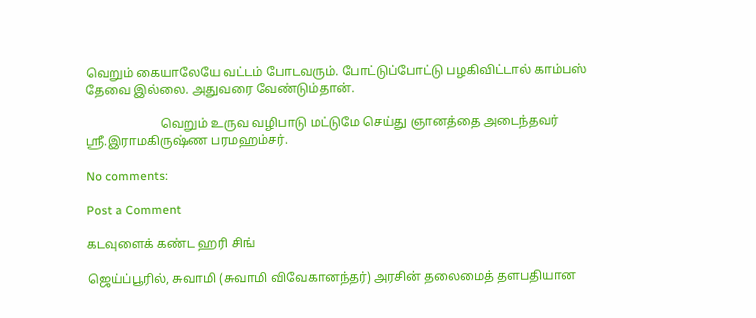வெறும் கையாலேயே வட்டம் போடவரும். போட்டுப்போட்டு பழகிவிட்டால் காம்பஸ் தேவை இல்லை. அதுவரை வேண்டும்தான்.

                        வெறும் உருவ வழிபாடு மட்டுமே செய்து ஞானத்தை அடைந்தவர் ஸ்ரீ.இராமகிருஷ்ண பரமஹம்சர்.

No comments:

Post a Comment

கடவுளைக் கண்ட ஹரி சிங்

ஜெய்ப்பூரில், சுவாமி (சுவாமி விவேகானந்தர்) அரசின் தலைமைத் தளபதியான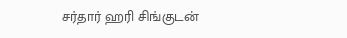சர்தார் ஹரி சிங்குடன்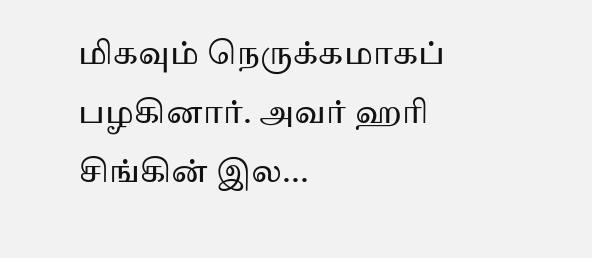மிகவும் நெருக்கமாகப் பழகினார். அவர் ஹரி சிங்கின் இல...